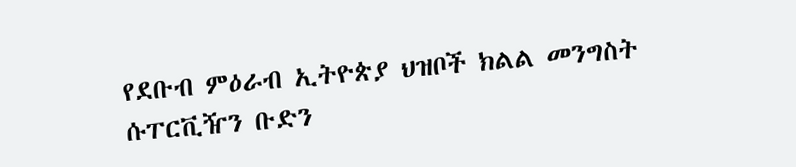የደቡብ ምዕራብ ኢትዮጵያ ህዝቦች ክልል መንግስት ሱፐርቪዥን ቡድን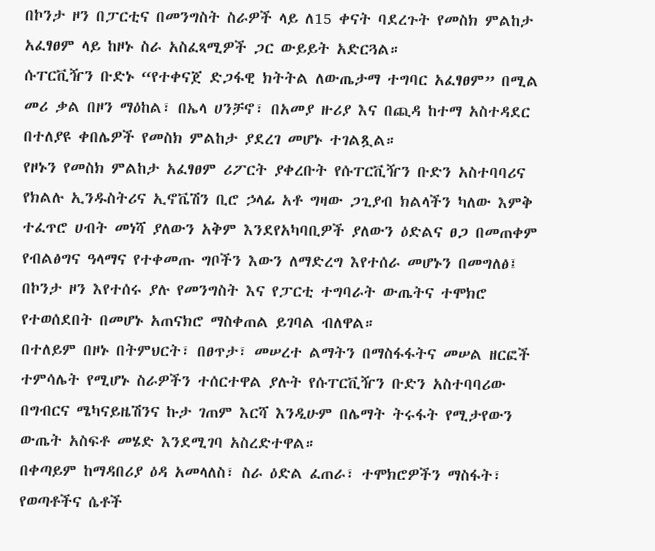በኮንታ ዞን በፓርቲና በመንግስት ስራዎች ላይ ለ15 ቀናት ባደረጉት የመስክ ምልከታ አፈፃፀም ላይ ከዞኑ ስራ አስፈጻሚዎች ጋር ውይይት አድርጓል።
ሱፐርቪዥን ቡድኑ “የተቀናጀ ድጋፋዊ ክትትል ለውጤታማ ተግባር አፈፃፀም” በሚል መሪ ቃል በዞን ማዕከል፣ በኤላ ሀንቻኖ፣ በአመያ ዙሪያ እና በጪዳ ከተማ አስተዳደር በተለያዩ ቀበሌዎች የመስክ ምልከታ ያደረገ መሆኑ ተገልጿል።
የዞኑን የመስክ ምልከታ አፈፃፀም ሪፖርት ያቀረቡት የሱፐርቪዥን ቡድን አስተባባሪና የክልሉ ኢንዱስትሪና ኢኖቬሽን ቢሮ ኃላፊ አቶ ግዛው ጋጊያብ ክልላችን ካለው እምቅ ተፈጥሮ ሀብት መነሻ ያለውን አቅም እንደየአካባቢዎች ያለውን ዕድልና ፀጋ በመጠቀም የብልፅግና ዓላማና የተቀመጡ ግቦችን እውን ለማድረግ እየተሰራ መሆኑን በመግለፅ፤ በኮንታ ዞን እየተሰሩ ያሉ የመንግስት እና የፓርቲ ተግባራት ውጤትና ተሞክሮ የተወሰደበት በመሆኑ አጠናክሮ ማስቀጠል ይገባል ብለዋል።
በተለይም በዞኑ በትምህርት፣ በፀጥታ፣ መሠረተ ልማትን በማስፋፋትና መሠል ዘርፎች ተምሳሌት የሚሆኑ ስራዎችን ተሰርተዋል ያሉት የሱፐርቪዥን ቡድን አስተባባሪው በግብርና ሜካናይዜሽንና ኩታ ገጠም እርሻ እንዲሁም በሌማት ትሩፋት የሚታየውን ውጤት አስፍቶ መሄድ እንደሚገባ አስረድተዋል።
በቀጣይም ከማዳበሪያ ዕዳ አመላለስ፣ ስራ ዕድል ፈጠራ፣ ተሞክሮዎችን ማስፋት፣ የወጣቶችና ሴቶች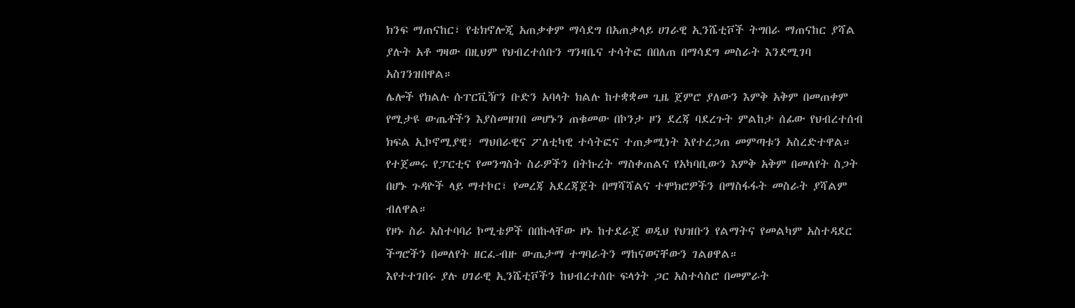ክንፍ ማጠናከር፣ የቴክኖሎጂ አጠቃቀም ማሳደግ በአጠቃላይ ሀገራዊ ኢንሼቲቮች ትግበራ ማጠናከር ያሻል ያሉት አቶ ግዛው በዚህም የህብረተሰቡን ግንዛቤና ተሳትፎ በበለጠ በማሳደግ መስራት እንደሚገባ አስገንዝበዋል።
ሌሎች የክልሉ ሱፐርቪዥን ቡድን አባላት ክልሉ ከተቋቋመ ጊዜ ጀምሮ ያለውን እምቅ አቅም በመጠቀም የሚታዩ ውጤቶችን እያስመዘገበ መሆኑን ጠቁመው በኮንታ ዞን ደረጃ ባደረጉት ምልከታ ሰፊው የህብረተሰብ ክፍል ኢኮኖሚያዊ፣ ማህበራዊና ፖለቲካዊ ተሳትፎና ተጠቃሚነት እየተረጋጠ መምጣቱን አስረድተዋል።
የተጀመሩ የፓርቲና የመንግስት ስራዎችን በትኩረት ማስቀጠልና የአካባቢውን እምቅ አቅም በመለየት ስጋት በሆኑ ጉዳዮች ላይ ማተኮር፣ የመረጃ አደረጃጀት በማሻሻልና ተሞክሮዎችን በማስፋፋት መስራት ያሻልም ብለዋል።
የዞኑ ስራ አስተባባሪ ኮሚቴዎች በበኩላቸው ዞኑ ከተደራጀ ወዲህ የህዝቡን የልማትና የመልካም አስተዳደር ችግሮችን በመለየት ዘርፈ-ብዙ ውጤታማ ተግባራትን ማከናወናቸውን ገልፀዋል።
እየተተገበሩ ያሉ ሀገራዊ ኢንሼቲቮችን ከህብረተሰቡ ፍላጎት ጋር አስተሳስሮ በመምራት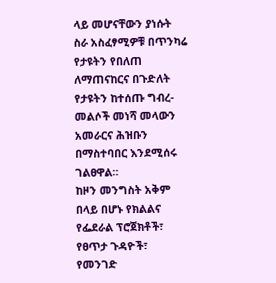ላይ መሆናቸውን ያነሱት ስራ አስፈፃሚዎቹ በጥንካሬ የታዩትን የበለጠ ለማጠናከርና በጉድለት የታዩትን ከተሰጡ ግብረ-መልሶች መነሻ መላውን አመራርና ሕዝቡን በማስተባበር እንደሚሰሩ ገልፀዋል።
ከዞን መንግስት አቅም በላይ በሆኑ የክልልና የፌደራል ፕሮጀክቶች፣ የፀጥታ ጉዳዮች፣ የመንገድ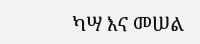ካሣ እና መሠል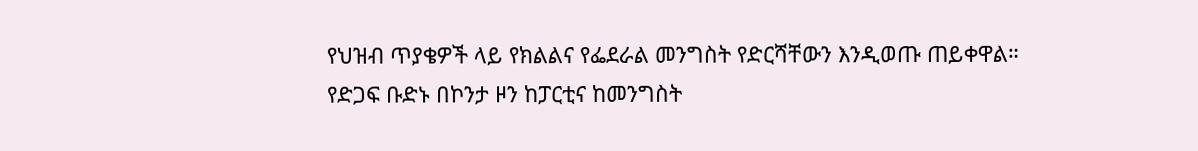የህዝብ ጥያቄዎች ላይ የክልልና የፌደራል መንግስት የድርሻቸውን እንዲወጡ ጠይቀዋል።
የድጋፍ ቡድኑ በኮንታ ዞን ከፓርቲና ከመንግስት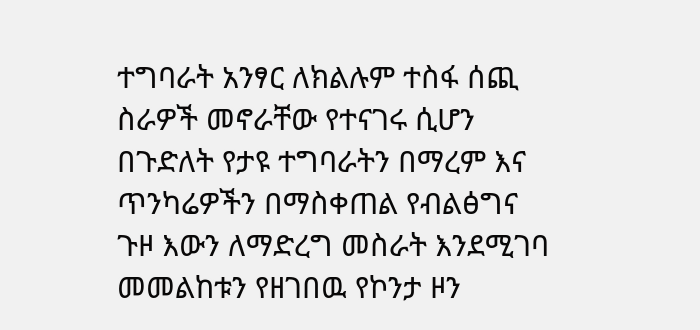ተግባራት አንፃር ለክልሉም ተስፋ ሰጪ ስራዎች መኖራቸው የተናገሩ ሲሆን በጉድለት የታዩ ተግባራትን በማረም እና ጥንካሬዎችን በማስቀጠል የብልፅግና ጉዞ እውን ለማድረግ መስራት እንደሚገባ መመልከቱን የዘገበዉ የኮንታ ዞን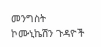መንግስት ኮሙኒኬሽን ጉዳዮች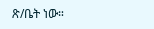ጽ/ቤት ነው።